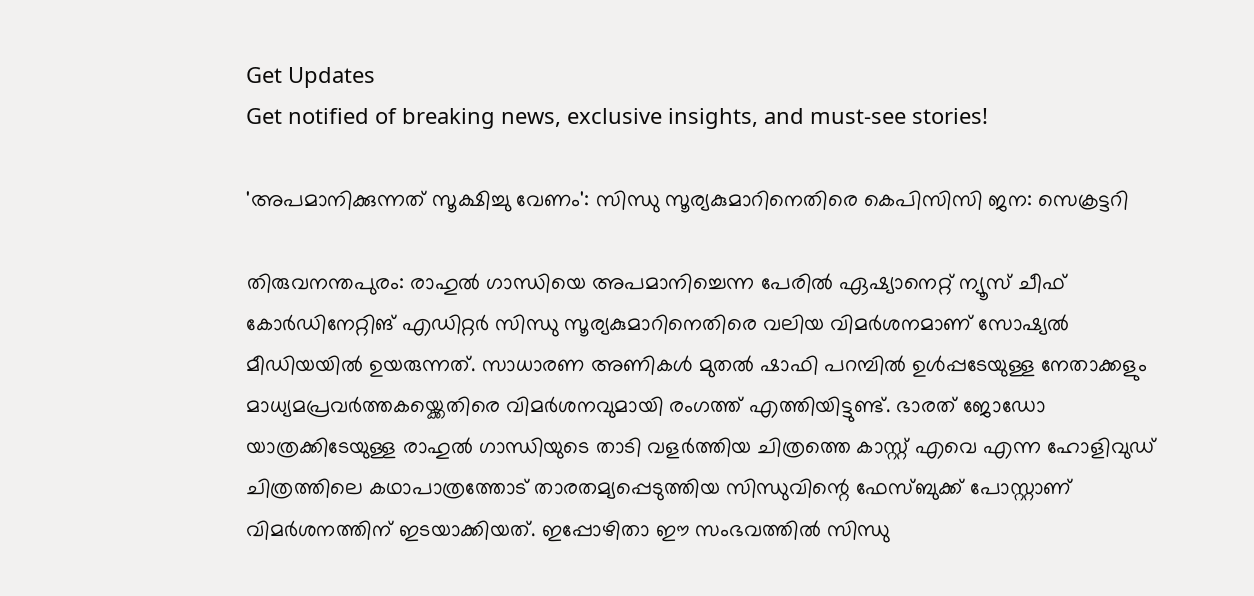Get Updates
Get notified of breaking news, exclusive insights, and must-see stories!

'അപമാനിക്കുന്നത് സൂക്ഷിച്ചു വേണം': സിന്ധു സൂര്യകുമാറിനെതിരെ കെപിസിസി ജന: സെക്രട്ടറി

തിരുവനന്തപുരം: രാഹുല്‍ ഗാന്ധിയെ അപമാനിച്ചെന്ന പേരില്‍ ഏഷ്യാനെറ്റ് ന്യൂസ് ചീഫ് കോർഡിനേറ്റിങ് എഡിറ്റർ സിന്ധു സൂര്യകുമാറിനെതിരെ വലിയ വിമർശനമാണ് സോഷ്യല്‍ മീഡിയയില്‍ ഉയരുന്നത്. സാധാരണ അണികള്‍ മുതല്‍ ഷാഫി പറമ്പില്‍ ഉള്‍പ്പടേയുള്ള നേതാക്കളും മാധ്യമപ്രവർത്തകയ്ക്കെതിരെ വിമർശനവുമായി രംഗത്ത് എത്തിയിട്ടുണ്ട്. ഭാരത് ജോഡോ യാത്രക്കിടേയുള്ള രാഹുല്‍ ഗാന്ധിയുടെ താടി വളർത്തിയ ചിത്രത്തെ കാസ്റ്റ് എവെ എന്ന ഹോളിവുഡ് ചിത്രത്തിലെ കഥാപാത്രത്തോട് താരതമ്യപ്പെടുത്തിയ സിന്ധുവിന്റെ ഫേസ്ബുക്ക് പോസ്റ്റാണ് വിമർശനത്തിന് ഇടയാക്കിയത്. ഇപ്പോഴിതാ ഈ സംഭവത്തില്‍ സിന്ധു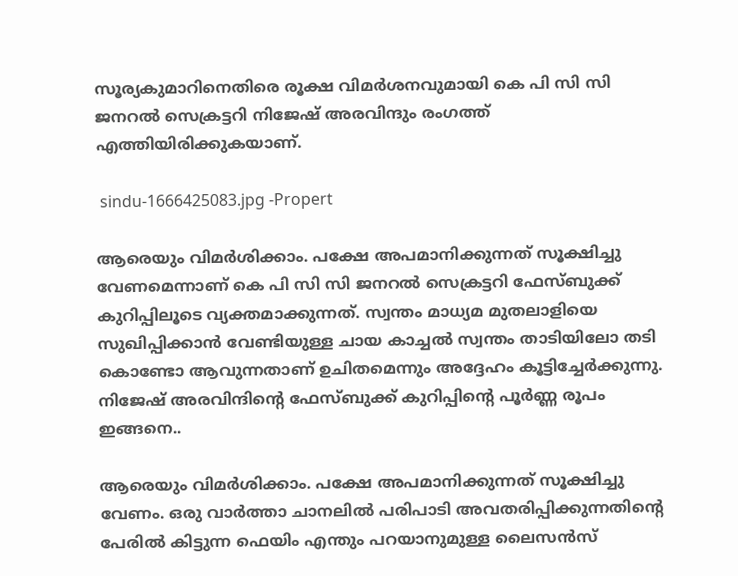സൂര്യകുമാറിനെതിരെ രൂക്ഷ വിമർശനവുമായി കെ പി സി സി ജനറല്‍ സെക്രട്ടറി നിജേഷ് അരവിന്ദും രംഗത്ത് എത്തിയിരിക്കുകയാണ്.

 sindu-1666425083.jpg -Propert

ആരെയും വിമർശിക്കാം. പക്ഷേ അപമാനിക്കുന്നത് സൂക്ഷിച്ചു വേണമെന്നാണ് കെ പി സി സി ജനറല്‍ സെക്രട്ടറി ഫേസ്ബുക്ക് കുറിപ്പിലൂടെ വ്യക്തമാക്കുന്നത്. സ്വന്തം മാധ്യമ മുതലാളിയെ സുഖിപ്പിക്കാൻ വേണ്ടിയുള്ള ചായ കാച്ചൽ സ്വന്തം താടിയിലോ തടി കൊണ്ടോ ആവുന്നതാണ് ഉചിതമെന്നും അദ്ദേഹം കൂട്ടിച്ചേർക്കുന്നു. നിജേഷ് അരവിന്ദിന്റെ ഫേസ്ബുക്ക് കുറിപ്പിന്റെ പൂർണ്ണ രൂപം ഇങ്ങനെ..

ആരെയും വിമർശിക്കാം. പക്ഷേ അപമാനിക്കുന്നത് സൂക്ഷിച്ചു വേണം. ഒരു വാർത്താ ചാനലിൽ പരിപാടി അവതരിപ്പിക്കുന്നതിൻ്റെ പേരിൽ കിട്ടുന്ന ഫെയിം എന്തും പറയാനുമുള്ള ലൈസൻസ്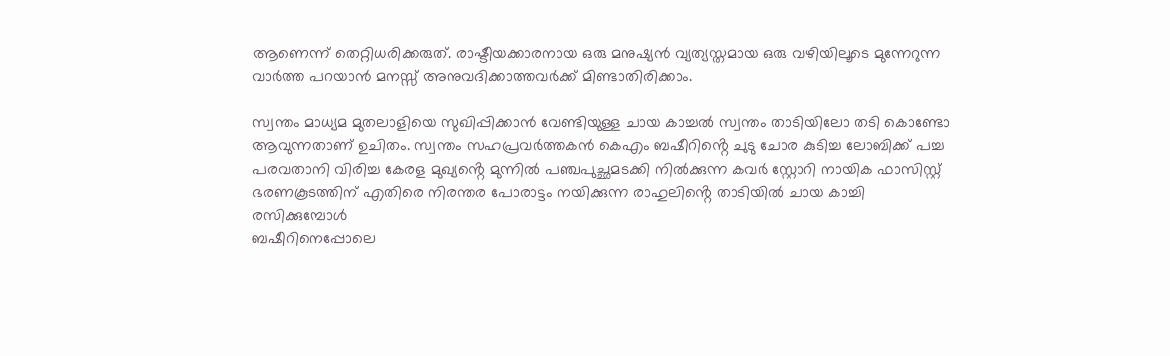ആണെന്ന് തെറ്റിധരിക്കരുത്. രാഷ്ടീയക്കാരനായ ഒരു മനുഷ്യൻ വ്യത്യസ്തമായ ഒരു വഴിയിലൂടെ മുന്നേറുന്ന വാർത്ത പറയാൻ മനസ്സ് അനുവദിക്കാത്തവർക്ക് മിണ്ടാതിരിക്കാം.

സ്വന്തം മാധ്യമ മുതലാളിയെ സുഖിപ്പിക്കാൻ വേണ്ടിയുള്ള ചായ കാച്ചൽ സ്വന്തം താടിയിലോ തടി കൊണ്ടോ ആവുന്നതാണ് ഉചിതം. സ്വന്തം സഹപ്രവർത്തകൻ കെഎം ബഷീറിൻ്റെ ചുടു ചോര കുടിച്ച ലോബിക്ക് പച്ച പരവതാനി വിരിച്ച കേരള മുഖ്യൻ്റെ മുന്നിൽ പഞ്ചപുച്ഛമടക്കി നിൽക്കുന്ന കവർ സ്റ്റോറി നായിക ഫാസിസ്റ്റ് ഭരണകൂടത്തിന് എതിരെ നിരന്തര പോരാട്ടം നയിക്കുന്ന രാഹുലിൻ്റെ താടിയിൽ ചായ കാച്ചി രസിക്കുമ്പോൾ
ബഷീറിനെപ്പോലെ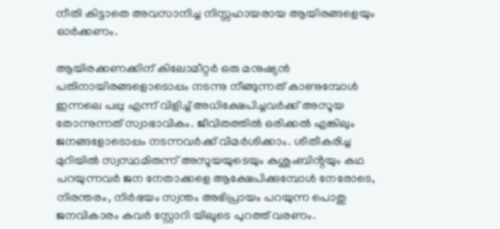നീതി കിട്ടാതെ അവസാനിച്ച നിസ്സഹായരായ ആയിരങ്ങളെയും ഓർക്കണം.

ആയിരക്കണക്കിന് കിലോമീറ്റർ ഒരു മനുഷ്യൻ പതിനായിരങ്ങളൊടൊപ്പം നടന്നു നീങ്ങുന്നത് കാണുമ്പോൾ ഇന്നലെ പപ്പു എന്ന് വിളിച്ച് അധിക്ഷേപിച്ചവർക്ക് അസൂയ തോന്നുന്നത് സ്വാഭാവികം. ജീവിതത്തിൽ ഒരിക്കൽ എങ്കിലും ജനങ്ങളോടൊപ്പം നടന്നവർക്ക് വിമർശിക്കാം. ശീതീകരിച്ച മുറിയിൽ സ്വസ്ഥമിരുന്ന് അസൂയയുടെയും കുശുംബിൻ്റയും കഥ പറയുന്നവർ ജന നേതാക്കളെ ആക്ഷേപിക്കുമ്പോൾ നേരോടെ, നിരന്തരം, നിർഭയം സ്വന്തം അഭിപ്രായം പറയുന്ന പൊതു ജനവികാരം കവർ സ്റ്റോറി യിലൂടെ പുറത്ത് വരണം.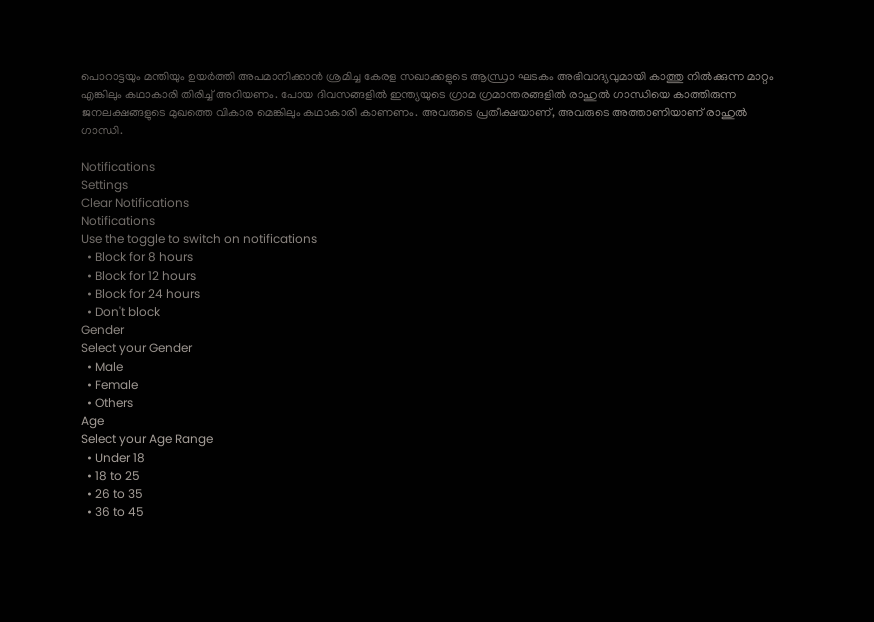പൊറാട്ടയും മന്തിയും ഉയർത്തി അപമാനിക്കാൻ ശ്രമിച്ച കേരള സഖാക്കളുടെ ആന്ധ്രാ ഘടകം അഭിവാദ്യവുമായി കാത്തു നിൽക്കുന്ന മാറ്റം എങ്കിലും കഥാകാരി തിരിച്ച് അറിയണം. പോയ ദിവസങ്ങളിൽ ഇന്ത്യയുടെ ഗ്രാമ ഗ്രമാന്തരങ്ങളിൽ രാഹുൽ ഗാന്ധിയെ കാത്തിരുന്ന ജനലക്ഷങ്ങളുടെ മുഖത്തെ വികാര മെങ്കിലും കഥാകാരി കാണണം. അവരുടെ പ്രതീക്ഷയാണ്, അവരുടെ അത്താണിയാണ് രാഹുൽ ഗാന്ധി.

Notifications
Settings
Clear Notifications
Notifications
Use the toggle to switch on notifications
  • Block for 8 hours
  • Block for 12 hours
  • Block for 24 hours
  • Don't block
Gender
Select your Gender
  • Male
  • Female
  • Others
Age
Select your Age Range
  • Under 18
  • 18 to 25
  • 26 to 35
  • 36 to 45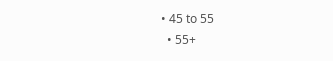• 45 to 55
  • 55+